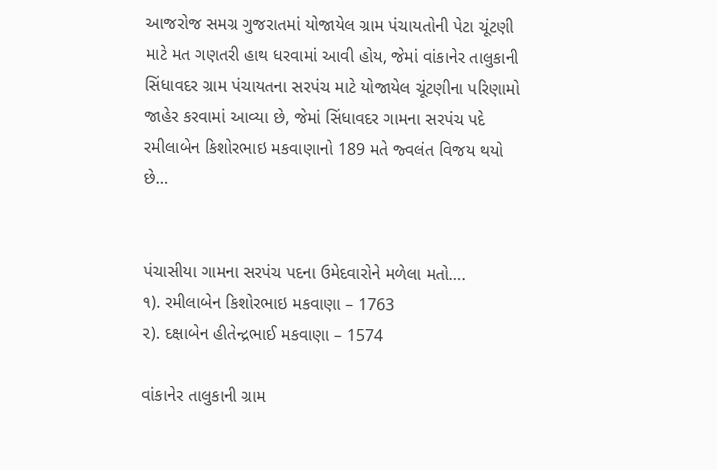આજરોજ સમગ્ર ગુજરાતમાં યોજાયેલ ગ્રામ પંચાયતોની પેટા ચૂંટણી માટે મત ગણતરી હાથ ધરવામાં આવી હોય, જેમાં વાંકાનેર તાલુકાની સિંધાવદર ગ્રામ પંચાયતના સરપંચ માટે યોજાયેલ ચૂંટણીના પરિણામો જાહેર કરવામાં આવ્યા છે, જેમાં સિંધાવદર ગામના સરપંચ પદે રમીલાબેન કિશોરભાઇ મકવાણાનો 189 મતે જ્વલંત વિજય થયો છે…


પંચાસીયા ગામના સરપંચ પદના ઉમેદવારોને મળેલા મતો….
૧). રમીલાબેન કિશોરભાઇ મકવાણા – 1763
૨). દક્ષાબેન હીતેન્દ્રભાઈ મકવાણા – 1574

વાંકાનેર તાલુકાની ગ્રામ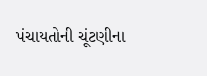પંચાયતોની ચૂંટણીના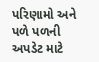પરિણામો અને પળે પળની અપડેટ માટે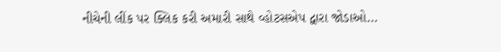નીચેની લીંક પર ક્લિક કરી અમારી સાથે વ્હોટસએપ દ્વારા જોડાઓ…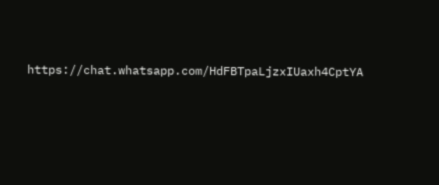https://chat.whatsapp.com/HdFBTpaLjzxIUaxh4CptYA